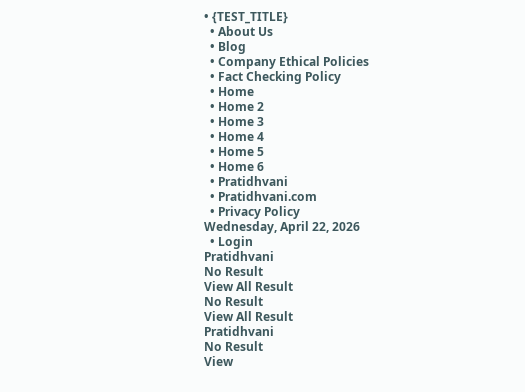• {TEST_TITLE}
  • About Us
  • Blog
  • Company Ethical Policies
  • Fact Checking Policy
  • Home
  • Home 2
  • Home 3
  • Home 4
  • Home 5
  • Home 6
  • Pratidhvani
  • Pratidhvani.com
  • Privacy Policy
Wednesday, April 22, 2026
  • Login
Pratidhvani
No Result
View All Result
No Result
View All Result
Pratidhvani
No Result
View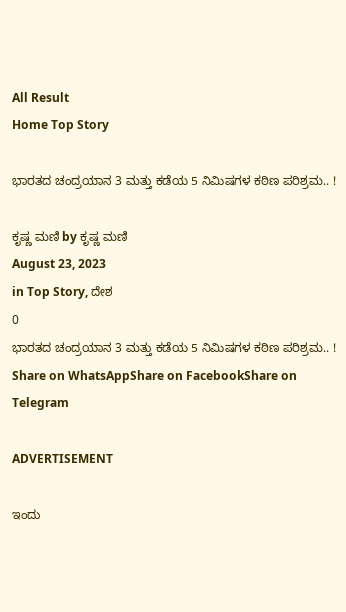All Result
Home Top Story

ಭಾರತದ ಚಂದ್ರಯಾನ 3 ಮತ್ತು ಕಡೆಯ 5 ನಿಮಿಷಗಳ ಕಠಿಣ ಪರಿಶ್ರಮ.. !

ಕೃಷ್ಣ ಮಣಿ by ಕೃಷ್ಣ ಮಣಿ
August 23, 2023
in Top Story, ದೇಶ
0
ಭಾರತದ ಚಂದ್ರಯಾನ 3 ಮತ್ತು ಕಡೆಯ 5 ನಿಮಿಷಗಳ ಕಠಿಣ ಪರಿಶ್ರಮ.. !
Share on WhatsAppShare on FacebookShare on Telegram

ADVERTISEMENT

ಇಂದು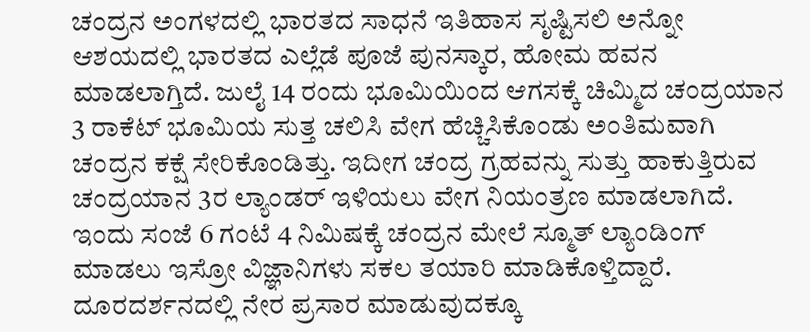ಚಂದ್ರನ ಅಂಗಳದಲ್ಲಿ ಭಾರತದ ಸಾಧನೆ ಇತಿಹಾಸ ಸೃಷ್ಟಿಸಲಿ ಅನ್ನೋ ಆಶಯದಲ್ಲಿ ಭಾರತದ ಎಲ್ಲೆಡೆ ಪೂಜೆ ಪುನಸ್ಕಾರ, ಹೋಮ ಹವನ ಮಾಡಲಾಗ್ತಿದೆ. ಜುಲೈ 14 ರಂದು ಭೂಮಿಯಿಂದ ಆಗಸಕ್ಕೆ ಚಿಮ್ಮಿದ ಚಂದ್ರಯಾನ 3 ರಾಕೆಟ್ ಭೂಮಿಯ ಸುತ್ತ ಚಲಿಸಿ ವೇಗ ಹೆಚ್ಚಿಸಿಕೊಂಡು ಅಂತಿಮವಾಗಿ ಚಂದ್ರನ ಕಕ್ಷೆ ಸೇರಿಕೊಂಡಿತ್ತು. ಇದೀಗ ಚಂದ್ರ ಗ್ರಹವನ್ನು ಸುತ್ತು ಹಾಕುತ್ತಿರುವ ಚಂದ್ರಯಾನ 3ರ ಲ್ಯಾಂಡರ್ ಇಳಿಯಲು ವೇಗ ನಿಯಂತ್ರಣ ಮಾಡಲಾಗಿದೆ. ಇಂದು ಸಂಜೆ 6 ಗಂಟೆ 4 ನಿಮಿಷಕ್ಕೆ ಚಂದ್ರನ ಮೇಲೆ ಸ್ಮೂತ್ ಲ್ಯಾಂಡಿಂಗ್ ಮಾಡಲು ಇಸ್ರೋ ವಿಜ್ಞಾನಿಗಳು ಸಕಲ ತಯಾರಿ ಮಾಡಿಕೊಳ್ತಿದ್ದಾರೆ. ದೂರದರ್ಶನದಲ್ಲಿ ನೇರ ಪ್ರಸಾರ ಮಾಡುವುದಕ್ಕೂ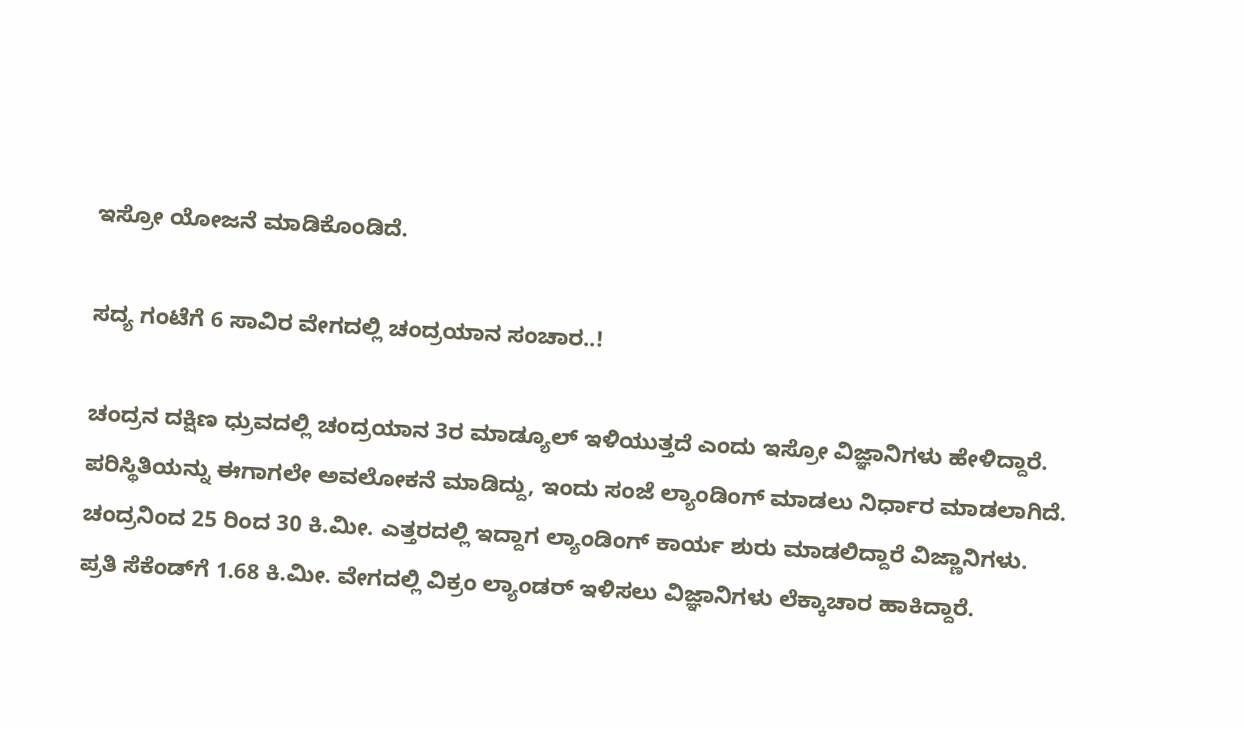ಇಸ್ರೋ ಯೋಜನೆ ಮಾಡಿಕೊಂಡಿದೆ.

ಸದ್ಯ ಗಂಟೆಗೆ 6 ಸಾವಿರ ವೇಗದಲ್ಲಿ ಚಂದ್ರಯಾನ ಸಂಚಾರ..!

ಚಂದ್ರನ ದಕ್ಷಿಣ ಧ್ರುವದಲ್ಲಿ ಚಂದ್ರಯಾನ 3ರ ಮಾಡ್ಯೂಲ್ ಇಳಿಯುತ್ತದೆ ಎಂದು ಇಸ್ರೋ ವಿಜ್ಞಾನಿಗಳು ಹೇಳಿದ್ದಾರೆ. ಪರಿಸ್ಥಿತಿಯನ್ನು ಈಗಾಗಲೇ ಅವಲೋಕನೆ ಮಾಡಿದ್ದು, ಇಂದು ಸಂಜೆ ಲ್ಯಾಂಡಿಂಗ್ ಮಾಡಲು ನಿರ್ಧಾರ ಮಾಡಲಾಗಿದೆ. ಚಂದ್ರನಿಂದ 25 ರಿಂದ 30 ಕಿ.ಮೀ. ಎತ್ತರದಲ್ಲಿ ಇದ್ದಾಗ ಲ್ಯಾಂಡಿಂಗ್ ಕಾರ್ಯ ಶುರು ಮಾಡಲಿದ್ದಾರೆ ವಿಜ್ಣಾನಿಗಳು. ಪ್ರತಿ ಸೆಕೆಂಡ್‌ಗೆ 1.68 ಕಿ.ಮೀ. ವೇಗದಲ್ಲಿ ವಿಕ್ರಂ ಲ್ಯಾಂಡರ್ ಇಳಿಸಲು ವಿಜ್ಞಾನಿಗಳು ಲೆಕ್ಕಾಚಾರ ಹಾಕಿದ್ದಾರೆ.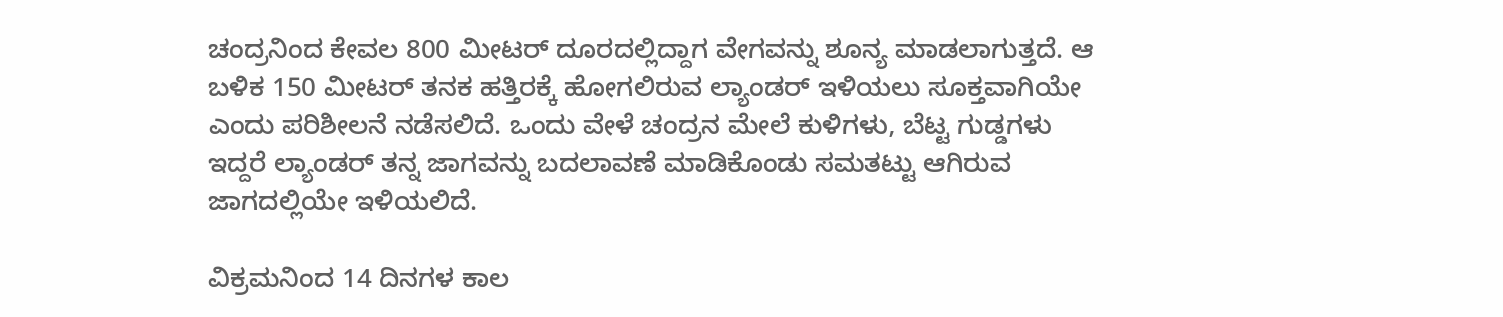ಚಂದ್ರನಿಂದ ಕೇವಲ 800 ಮೀಟರ್ ದೂರದಲ್ಲಿದ್ದಾಗ ವೇಗವನ್ನು ಶೂನ್ಯ ಮಾಡಲಾಗುತ್ತದೆ. ಆ ಬಳಿಕ 150 ಮೀಟರ್‌ ತನಕ ಹತ್ತಿರಕ್ಕೆ ಹೋಗಲಿರುವ ಲ್ಯಾಂಡರ್ ಇಳಿಯಲು ಸೂಕ್ತವಾಗಿಯೇ ಎಂದು ಪರಿಶೀಲನೆ ನಡೆಸಲಿದೆ. ಒಂದು ವೇಳೆ ಚಂದ್ರನ ಮೇಲೆ ಕುಳಿಗಳು, ಬೆಟ್ಟ ಗುಡ್ಡಗಳು ಇದ್ದರೆ ಲ್ಯಾಂಡರ್ ತನ್ನ ಜಾಗವನ್ನು ಬದಲಾವಣೆ ಮಾಡಿಕೊಂಡು ಸಮತಟ್ಟು ಆಗಿರುವ ಜಾಗದಲ್ಲಿಯೇ ಇಳಿಯಲಿದೆ.

ವಿಕ್ರಮನಿಂದ 14 ದಿನಗಳ ಕಾಲ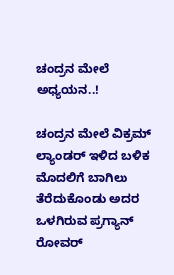ಚಂದ್ರನ ಮೇಲೆ ಅಧ್ಯಯನ..!

ಚಂದ್ರನ ಮೇಲೆ ವಿಕ್ರಮ್ ಲ್ಯಾಂಡರ್‌ ಇಳಿದ ಬಳಿಕ ಮೊದಲಿಗೆ ಬಾಗಿಲು ತೆರೆದುಕೊಂಡು ಅದರ ಒಳಗಿರುವ ಪ್ರಗ್ಯಾನ್ ರೋವರ್‌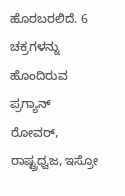ಹೊರಬರಲಿದೆ. 6 ಚಕ್ರಗಳನ್ನು ಹೊಂದಿರುವ ಪ್ರಗ್ಯಾನ್ ರೋವರ್, ರಾಷ್ಟ್ರಧ್ವಜ, ಇಸ್ರೋ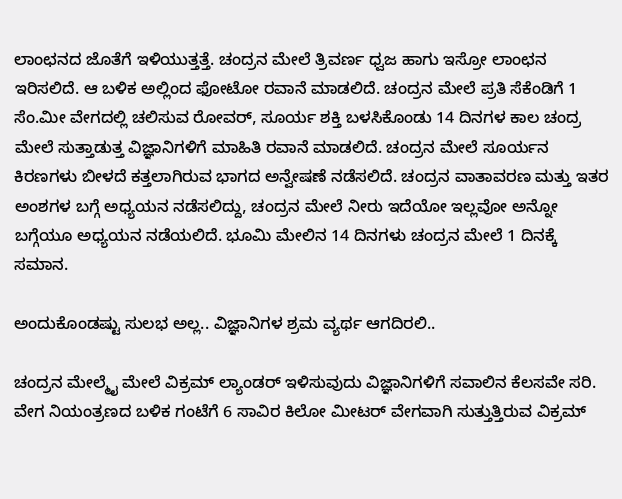ಲಾಂಛನದ ಜೊತೆಗೆ ಇಳಿಯುತ್ತತ್ತೆ. ಚಂದ್ರನ ಮೇಲೆ ತ್ರಿವರ್ಣ ಧ್ವಜ ಹಾಗು ಇಸ್ರೋ ಲಾಂಛನ ಇರಿಸಲಿದೆ. ಆ ಬಳಿಕ ಅಲ್ಲಿಂದ ಫೋಟೋ ರವಾನೆ ಮಾಡಲಿದೆ. ಚಂದ್ರನ ಮೇಲೆ ಪ್ರತಿ ಸೆಕೆಂಡಿಗೆ 1 ಸೆಂ.ಮೀ ವೇಗದಲ್ಲಿ ಚಲಿಸುವ ರೋವರ್, ಸೂರ್ಯ ಶಕ್ತಿ ಬಳಸಿಕೊಂಡು 14 ದಿನಗಳ ಕಾಲ ಚಂದ್ರ ಮೇಲೆ ಸುತ್ತಾಡುತ್ತ ವಿಜ್ಞಾನಿಗಳಿಗೆ ಮಾಹಿತಿ ರವಾನೆ ಮಾಡಲಿದೆ. ಚಂದ್ರನ ಮೇಲೆ ಸೂರ್ಯನ ಕಿರಣಗಳು ಬೀಳದೆ ಕತ್ತಲಾಗಿರುವ ಭಾಗದ ಅನ್ವೇಷಣೆ ನಡೆಸಲಿದೆ. ಚಂದ್ರನ ವಾತಾವರಣ ಮತ್ತು ಇತರ ಅಂಶಗಳ ಬಗ್ಗೆ ಅಧ್ಯಯನ ನಡೆಸಲಿದ್ದು, ಚಂದ್ರನ ಮೇಲೆ ನೀರು ಇದೆಯೋ ಇಲ್ಲವೋ ಅನ್ನೋ ಬಗ್ಗೆಯೂ ಅಧ್ಯಯನ ನಡೆಯಲಿದೆ. ಭೂಮಿ ಮೇಲಿನ 14 ದಿನಗಳು ಚಂದ್ರನ ಮೇಲೆ 1 ದಿನಕ್ಕೆ ಸಮಾನ.

ಅಂದುಕೊಂಡಷ್ಟು ಸುಲಭ ಅಲ್ಲ.. ವಿಜ್ಞಾನಿಗಳ ಶ್ರಮ ವ್ಯರ್ಥ ಆಗದಿರಲಿ..

ಚಂದ್ರನ ಮೇಲ್ಮೈ ಮೇಲೆ ವಿಕ್ರಮ್ ಲ್ಯಾಂಡರ್‌ ಇಳಿಸುವುದು ವಿಜ್ಞಾನಿಗಳಿಗೆ ಸವಾಲಿನ ಕೆಲಸವೇ ಸರಿ. ವೇಗ ನಿಯಂತ್ರಣದ ಬಳಿಕ ಗಂಟೆಗೆ 6 ಸಾವಿರ ಕಿಲೋ ಮೀಟರ್ ವೇಗವಾಗಿ ಸುತ್ತುತ್ತಿರುವ ವಿಕ್ರಮ್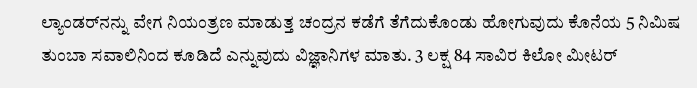ಲ್ಯಾಂಡರ್‌ನನ್ನು ವೇಗ ನಿಯಂತ್ರಣ ಮಾಡುತ್ತ ಚಂದ್ರನ ಕಡೆಗೆ ತೆಗೆದುಕೊಂಡು ಹೋಗುವುದು ಕೊನೆಯ 5 ನಿಮಿಷ ತುಂಬಾ ಸವಾಲಿನಿಂದ ಕೂಡಿದೆ ಎನ್ನುವುದು ವಿಜ್ಞಾನಿಗಳ ಮಾತು. 3 ಲಕ್ಷ 84 ಸಾವಿರ ಕಿಲೋ ಮೀಟರ್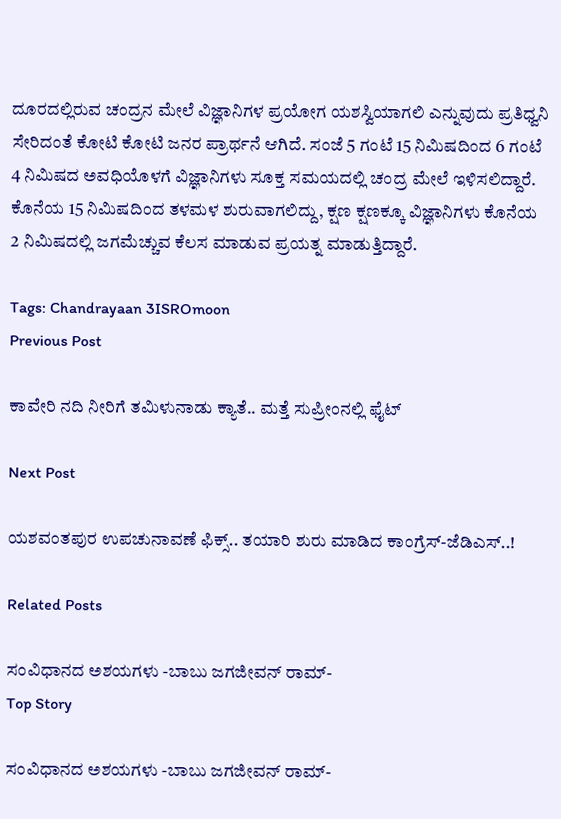ದೂರದಲ್ಲಿರುವ ಚಂದ್ರನ ಮೇಲೆ ವಿಜ್ಞಾನಿಗಳ ಪ್ರಯೋಗ ಯಶಸ್ವಿಯಾಗಲಿ ಎನ್ನುವುದು ಪ್ರತಿಧ್ವನಿ ಸೇರಿದಂತೆ ಕೋಟಿ ಕೋಟಿ ಜನರ ಪ್ರಾರ್ಥನೆ ಆಗಿದೆ. ಸಂಜೆ 5 ಗಂಟೆ 15 ನಿಮಿಷದಿಂದ 6 ಗಂಟೆ 4 ನಿಮಿಷದ ಅವಧಿಯೊಳಗೆ ವಿಜ್ಞಾನಿಗಳು ಸೂಕ್ತ ಸಮಯದಲ್ಲಿ ಚಂದ್ರ ಮೇಲೆ ಇಳಿಸಲಿದ್ದಾರೆ. ಕೊನೆಯ 15 ನಿಮಿಷದಿಂದ ತಳಮಳ ಶುರುವಾಗಲಿದ್ದು, ಕ್ಷಣ ಕ್ಷಣಕ್ಕೂ ವಿಜ್ಞಾನಿಗಳು ಕೊನೆಯ 2 ನಿಮಿಷದಲ್ಲಿ ಜಗಮೆಚ್ಚುವ ಕೆಲಸ ಮಾಡುವ ಪ್ರಯತ್ನ ಮಾಡುತ್ತಿದ್ದಾರೆ.

Tags: Chandrayaan 3ISROmoon
Previous Post

ಕಾವೇರಿ ನದಿ ನೀರಿಗೆ ತಮಿಳುನಾಡು ಕ್ಯಾತೆ.. ಮತ್ತೆ ಸುಪ್ರೀಂನಲ್ಲಿ ಫೈಟ್

Next Post

ಯಶವಂತಪುರ ಉಪಚುನಾವಣೆ ಫಿಕ್ಸ್.. ತಯಾರಿ ಶುರು ಮಾಡಿದ ಕಾಂಗ್ರೆಸ್-ಜೆಡಿಎಸ್..!

Related Posts

ಸಂವಿಧಾನದ ಅಶಯಗಳು -ಬಾಬು ಜಗಜೀವನ್ ರಾಮ್-
Top Story

ಸಂವಿಧಾನದ ಅಶಯಗಳು -ಬಾಬು ಜಗಜೀವನ್ ರಾಮ್-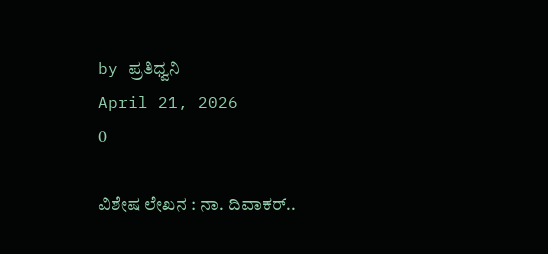by ಪ್ರತಿಧ್ವನಿ
April 21, 2026
0

ವಿಶೇಷ ಲೇಖನ : ನಾ. ದಿವಾಕರ್‌..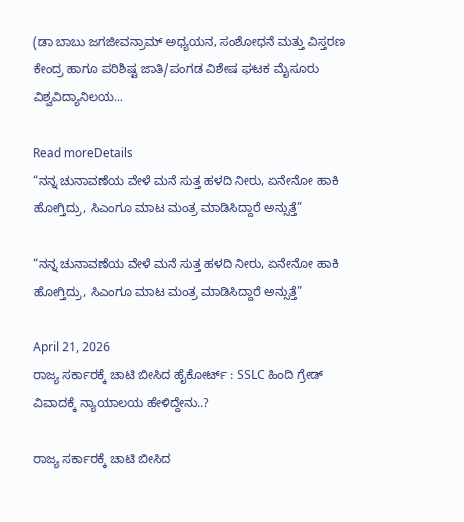(ಡಾ ಬಾಬು ಜಗಜೀವನ್ರಾಮ್ ಅಧ್ಯಯನ, ಸಂಶೋಧನೆ ಮತ್ತು ವಿಸ್ತರಣ ಕೇಂದ್ರ ಹಾಗೂ ಪರಿಶಿಷ್ಟ ಜಾತಿ/ಪಂಗಡ ವಿಶೇಷ ಘಟಕ ಮೈಸೂರು ವಿಶ್ವವಿದ್ಯಾನಿಲಯ...

Read moreDetails
“ನನ್ನ ಚುನಾವಣೆಯ ವೇಳೆ ಮನೆ ಸುತ್ತ ಹಳದಿ ನೀರು, ಏನೇನೋ ಹಾಕಿ ಹೋಗ್ತಿದ್ರು, ಸಿಎಂಗೂ ಮಾಟ ಮಂತ್ರ ಮಾಡಿಸಿದ್ದಾರೆ ಅನ್ಸುತ್ತೆ”

“ನನ್ನ ಚುನಾವಣೆಯ ವೇಳೆ ಮನೆ ಸುತ್ತ ಹಳದಿ ನೀರು, ಏನೇನೋ ಹಾಕಿ ಹೋಗ್ತಿದ್ರು, ಸಿಎಂಗೂ ಮಾಟ ಮಂತ್ರ ಮಾಡಿಸಿದ್ದಾರೆ ಅನ್ಸುತ್ತೆ”

April 21, 2026
ರಾಜ್ಯ ಸರ್ಕಾರಕ್ಕೆ ಚಾಟಿ ಬೀಸಿದ ಹೈಕೋರ್ಟ್‌ : SSLC ಹಿಂದಿ ಗ್ರೇಡ್‌ ವಿವಾದಕ್ಕೆ ನ್ಯಾಯಾಲಯ ಹೇಳಿದ್ದೇನು..?

ರಾಜ್ಯ ಸರ್ಕಾರಕ್ಕೆ ಚಾಟಿ ಬೀಸಿದ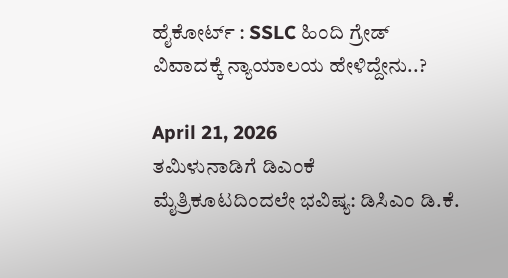ಹೈಕೋರ್ಟ್‌ : SSLC ಹಿಂದಿ ಗ್ರೇಡ್‌ ವಿವಾದಕ್ಕೆ ನ್ಯಾಯಾಲಯ ಹೇಳಿದ್ದೇನು..?

April 21, 2026
ತಮಿಳುನಾಡಿಗೆ ಡಿಎಂಕೆ ಮೈತ್ರಿಕೂಟದಿಂದಲೇ ಭವಿಷ್ಯ: ಡಿಸಿಎಂ ಡಿ.ಕೆ.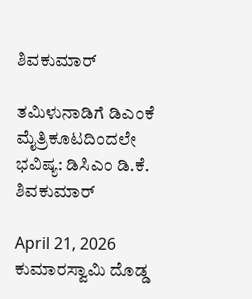ಶಿವಕುಮಾರ್‌

ತಮಿಳುನಾಡಿಗೆ ಡಿಎಂಕೆ ಮೈತ್ರಿಕೂಟದಿಂದಲೇ ಭವಿಷ್ಯ: ಡಿಸಿಎಂ ಡಿ.ಕೆ. ಶಿವಕುಮಾರ್‌

April 21, 2026
ಕುಮಾರಸ್ವಾಮಿ ದೊಡ್ಡ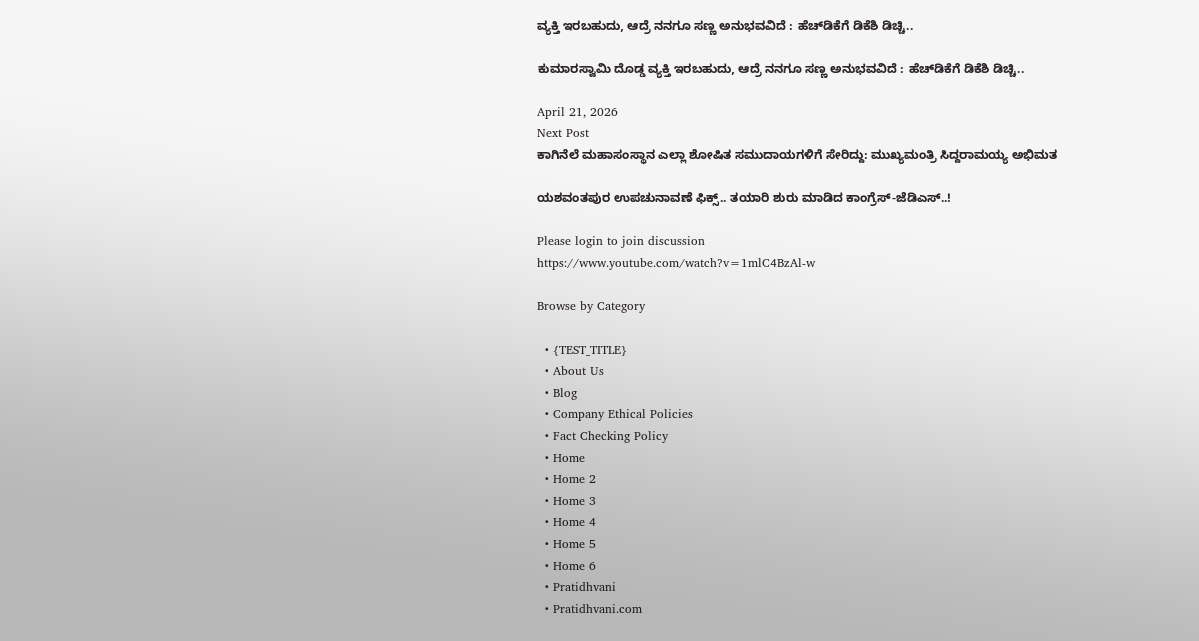ವ್ಯಕ್ತಿ ಇರಬಹುದು, ಆದ್ರೆ ನನಗೂ ಸಣ್ಣ ಅನುಭವವಿದೆ : ಹೆಚ್‌ಡಿಕೆಗೆ ಡಿಕೆಶಿ ಡಿಚ್ಚಿ..

ಕುಮಾರಸ್ವಾಮಿ ದೊಡ್ಡ ವ್ಯಕ್ತಿ ಇರಬಹುದು, ಆದ್ರೆ ನನಗೂ ಸಣ್ಣ ಅನುಭವವಿದೆ : ಹೆಚ್‌ಡಿಕೆಗೆ ಡಿಕೆಶಿ ಡಿಚ್ಚಿ..

April 21, 2026
Next Post
ಕಾಗಿನೆಲೆ ಮಹಾಸಂಸ್ಥಾನ ಎಲ್ಲಾ ಶೋಷಿತ ಸಮುದಾಯಗಳಿಗೆ ಸೇರಿದ್ದು: ಮುಖ್ಯಮಂತ್ರಿ ಸಿದ್ದರಾಮಯ್ಯ ಅಭಿಮತ

ಯಶವಂತಪುರ ಉಪಚುನಾವಣೆ ಫಿಕ್ಸ್.. ತಯಾರಿ ಶುರು ಮಾಡಿದ ಕಾಂಗ್ರೆಸ್-ಜೆಡಿಎಸ್..!

Please login to join discussion
https://www.youtube.com/watch?v=1mlC4BzAl-w

Browse by Category

  • {TEST_TITLE}
  • About Us
  • Blog
  • Company Ethical Policies
  • Fact Checking Policy
  • Home
  • Home 2
  • Home 3
  • Home 4
  • Home 5
  • Home 6
  • Pratidhvani
  • Pratidhvani.com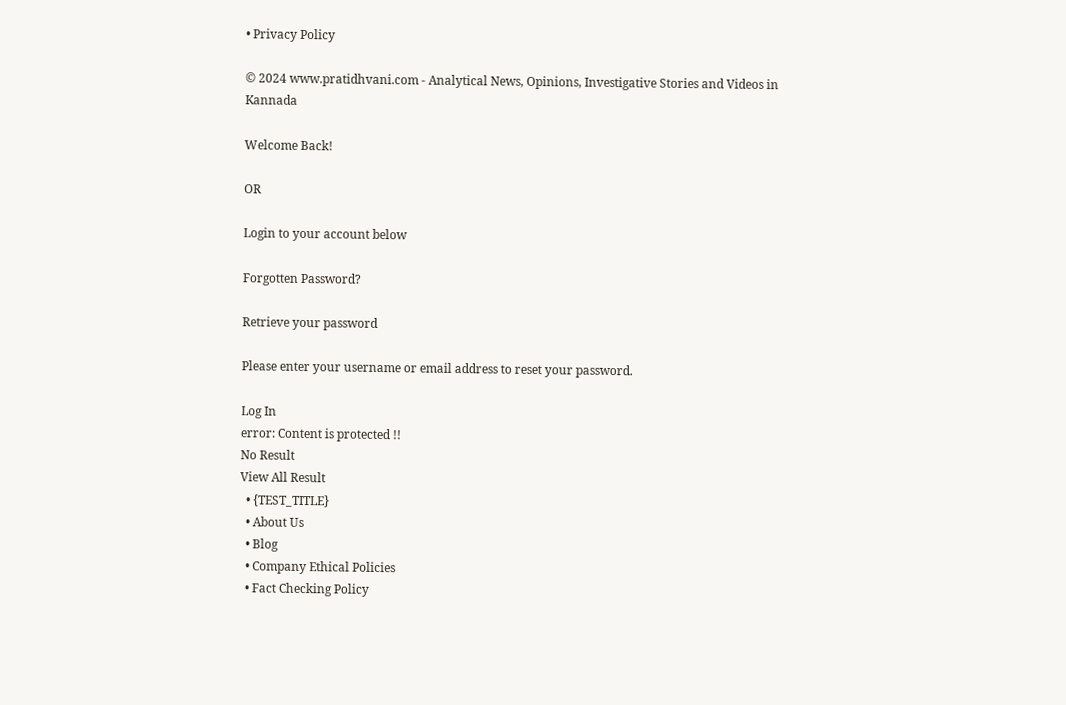• Privacy Policy

© 2024 www.pratidhvani.com - Analytical News, Opinions, Investigative Stories and Videos in Kannada

Welcome Back!

OR

Login to your account below

Forgotten Password?

Retrieve your password

Please enter your username or email address to reset your password.

Log In
error: Content is protected !!
No Result
View All Result
  • {TEST_TITLE}
  • About Us
  • Blog
  • Company Ethical Policies
  • Fact Checking Policy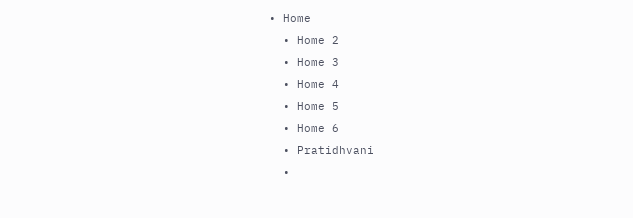• Home
  • Home 2
  • Home 3
  • Home 4
  • Home 5
  • Home 6
  • Pratidhvani
  •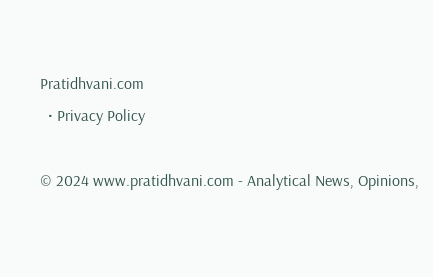Pratidhvani.com
  • Privacy Policy

© 2024 www.pratidhvani.com - Analytical News, Opinions,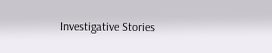Investigative Stories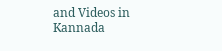and Videos in Kannada